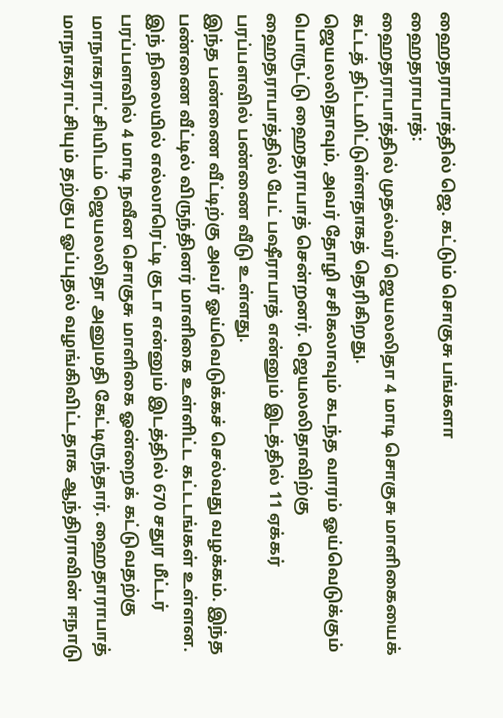ஹைதராபாத்தில் ஜெ. கட்டும் சொகுசு பங்களா
ஹைதராபாத்:
ஹைதராபாத்தில் முதல்வர் ஜெயலலிதா 4 மாடி சொகுசு மாளிகையைக் கட்டத் திட்டமிட்டுள்ளதாகத் தெரிகிறது.
ஜெயலலிதாவும், அவர் தோழி சசிகலாவும் கடந்த வாரம் ஓய்வெடுக்கும் பொருட்டு ஹைதராபாத் சென்றனர். ஜெயலலிதாவிற்கு ஹைதராபாத்தில் பேட் பஷீராபாத் என்னும் இடத்தில் 11 ஏக்கர் பரப்பளவில் பண்ணை வீடு உள்ளது.
இந்த பண்ணை வீட்டிற்கு அவர் ஓய்வெடுக்கச் செல்வது வழக்கம். இந்த பண்ணை வீட்டில் விருந்தினர் மாளிகை உள்ளிட்ட கட்டடங்கள் உள்ளன.
இந் நிலையில் எல்லாரெட்டி குடா என்னும் இடத்தில் 670 சதுர மீட்டர் பரப்பளவில் 4 மாடி நவீன சொகுசு மாளிகை ஓன்றைக் கட்டுவதற்கு மாநாகராட்சியிடம் ஜெயலலிதா அனுமதி கேட்டிருந்தார். ஹைதாராபாத் மாநாகராட்சியும் தற்குப ஓப்புதல் வழங்கிவிட்டதாக ஆந்திராவின் ஈநாடு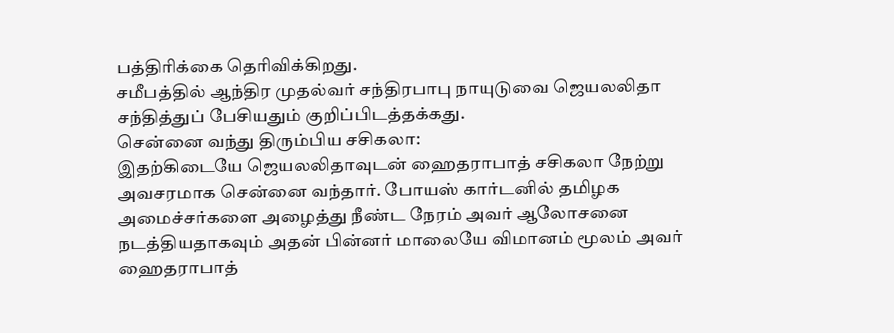பத்திரிக்கை தெரிவிக்கிறது.
சமீபத்தில் ஆந்திர முதல்வர் சந்திரபாபு நாயுடுவை ஜெயலலிதா சந்தித்துப் பேசியதும் குறிப்பிடத்தக்கது.
சென்னை வந்து திரும்பிய சசிகலா:
இதற்கிடையே ஜெயலலிதாவுடன் ஹைதராபாத் சசிகலா நேற்று அவசரமாக சென்னை வந்தார். போயஸ் கார்டனில் தமிழக அமைச்சர்களை அழைத்து நீண்ட நேரம் அவர் ஆலோசனை நடத்தியதாகவும் அதன் பின்னர் மாலையே விமானம் மூலம் அவர் ஹைதராபாத்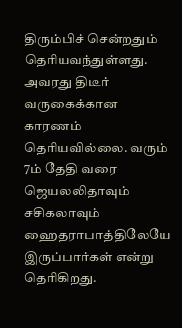திரும்பிச் சென்றதும் தெரியவந்துள்ளது.
அவரது திடீர் வருகைக்கான காரணம் தெரியவில்லை. வரும் 7ம் தேதி வரை ஜெயலலிதாவும் சசிகலாவும் ஹைதராபாத்திலேயே இருப்பார்கள் என்று தெரிகிறது.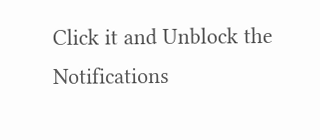Click it and Unblock the Notifications